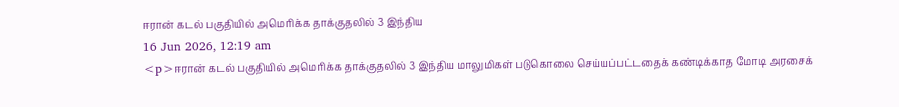ஈரான் கடல் பகுதியில் அமெரிக்க தாக்குதலில் 3 இந்திய
16 Jun 2026, 12:19 am
<p>ஈரான் கடல் பகுதியில் அமெரிக்க தாக்குதலில் 3 இந்திய மாலுமிகள் படுகொலை செய்யப்பட்டதைக் கண்டிக்காத மோடி அரசைக்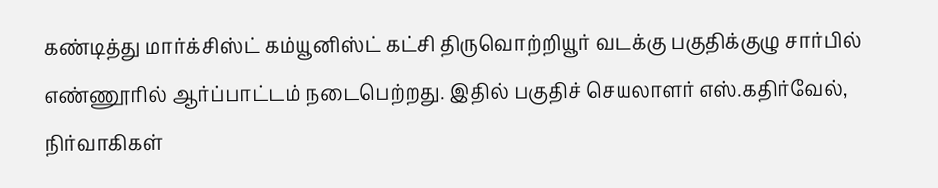கண்டித்து மார்க்சிஸ்ட் கம்யூனிஸ்ட் கட்சி திருவொற்றியூர் வடக்கு பகுதிக்குழு சார்பில் எண்ணூரில் ஆர்ப்பாட்டம் நடைபெற்றது. இதில் பகுதிச் செயலாளர் எஸ்.கதிர்வேல், நிர்வாகிகள்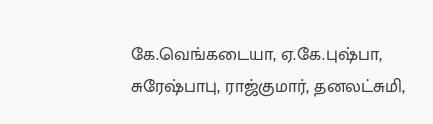கே.வெங்கடையா, ஏ.கே.புஷ்பா, சுரேஷ்பாபு, ராஜ்குமார், தனலட்சுமி,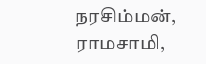நரசிம்மன், ராமசாமி,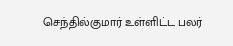செந்தில்குமார் உள்ளிட்ட பலர்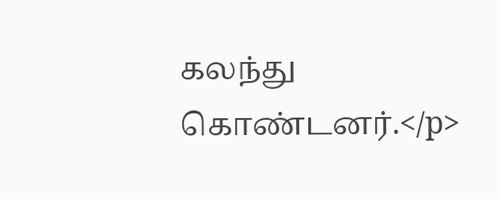கலந்து கொண்டனர்.</p>